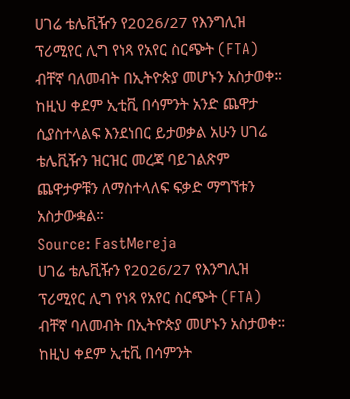ሀገሬ ቴሌቪዥን የ2026/27 የእንግሊዝ ፕሪሚየር ሊግ የነጻ የአየር ስርጭት (FTA) ብቸኛ ባለመብት በኢትዮጵያ መሆኑን አስታወቀ። ከዚህ ቀደም ኢቲቪ በሳምንት አንድ ጨዋታ ሲያስተላልፍ እንደነበር ይታወቃል አሁን ሀገሬ ቴሌቪዥን ዝርዝር መረጃ ባይገልጽም ጨዋታዎቹን ለማስተላለፍ ፍቃድ ማግኘቱን አስታውቋል።
Source: FastMereja
ሀገሬ ቴሌቪዥን የ2026/27 የእንግሊዝ ፕሪሚየር ሊግ የነጻ የአየር ስርጭት (FTA) ብቸኛ ባለመብት በኢትዮጵያ መሆኑን አስታወቀ። ከዚህ ቀደም ኢቲቪ በሳምንት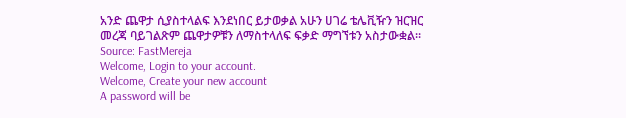አንድ ጨዋታ ሲያስተላልፍ እንደነበር ይታወቃል አሁን ሀገሬ ቴሌቪዥን ዝርዝር መረጃ ባይገልጽም ጨዋታዎቹን ለማስተላለፍ ፍቃድ ማግኘቱን አስታውቋል።
Source: FastMereja
Welcome, Login to your account.
Welcome, Create your new account
A password will be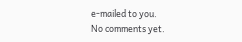e-mailed to you.
No comments yet.